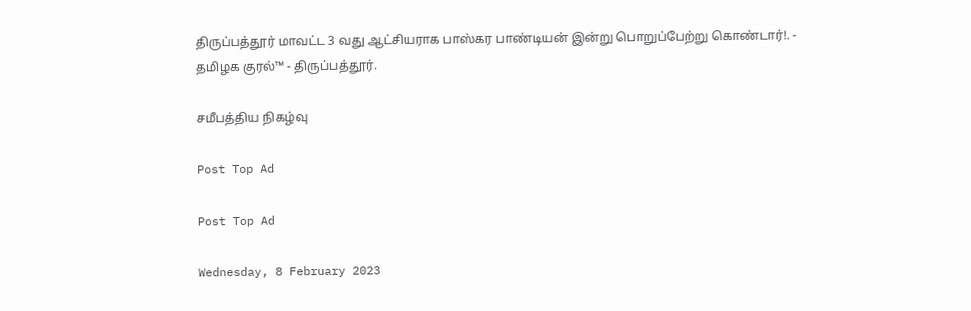திருப்பத்தூர் மாவட்ட 3 வது ஆட்சியராக பாஸ்கர பாண்டியன் இன்று பொறுப்பேற்று கொண்டார்!. - தமிழக குரல்™ - திருப்பத்தூர்.

சமீபத்திய நிகழ்வு

Post Top Ad

Post Top Ad

Wednesday, 8 February 2023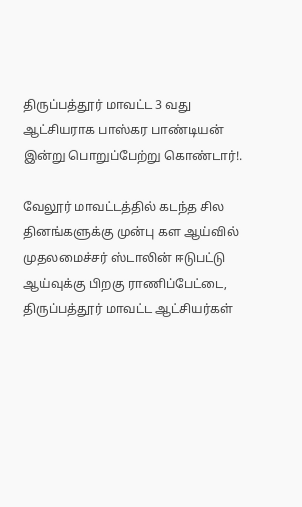திருப்பத்தூர் மாவட்ட 3 வது ஆட்சியராக பாஸ்கர பாண்டியன் இன்று பொறுப்பேற்று கொண்டார்!.

வேலூர் மாவட்டத்தில் கடந்த சில தினங்களுக்கு முன்பு கள ஆய்வில் முதலமைச்சர் ஸ்டாலின் ஈடுபட்டு ஆய்வுக்கு பிறகு ராணிப்பேட்டை, திருப்பத்தூர் மாவட்ட ஆட்சியர்கள்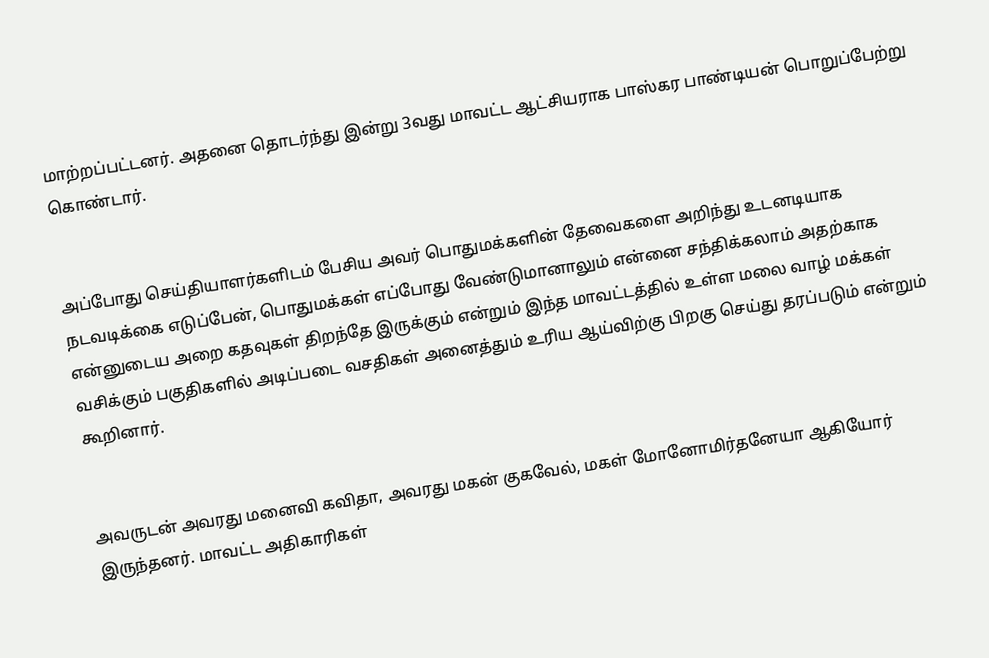மாற்றப்பட்டனர். அதனை தொடர்ந்து இன்று 3வது மாவட்ட ஆட்சியராக பாஸ்கர பாண்டியன் பொறுப்பேற்று கொண்டார்.


அப்போது செய்தியாளர்களிடம் பேசிய அவர் பொதுமக்களின் தேவைகளை அறிந்து உடனடியாக நடவடிக்கை எடுப்பேன், பொதுமக்கள் எப்போது வேண்டுமானாலும் என்னை சந்திக்கலாம் அதற்காக என்னுடைய அறை கதவுகள் திறந்தே இருக்கும் என்றும் இந்த மாவட்டத்தில் உள்ள மலை வாழ் மக்கள் வசிக்கும் பகுதிகளில் அடிப்படை வசதிகள் அனைத்தும் உரிய ஆய்விற்கு பிறகு செய்து தரப்படும் என்றும் கூறினார்.


அவருடன் அவரது மனைவி கவிதா, அவரது மகன் குகவேல், மகள் மோனோமிர்தனேயா ஆகியோர் இருந்தனர். மாவட்ட அதிகாரிகள்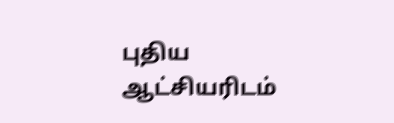புதிய ஆட்சியரிடம்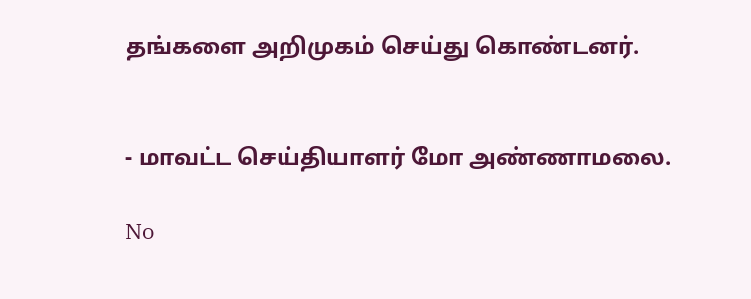தங்களை அறிமுகம் செய்து கொண்டனர்.


- மாவட்ட செய்தியாளர் மோ அண்ணாமலை.

No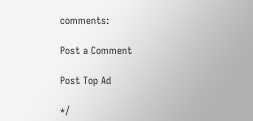comments:

Post a Comment

Post Top Ad

*/